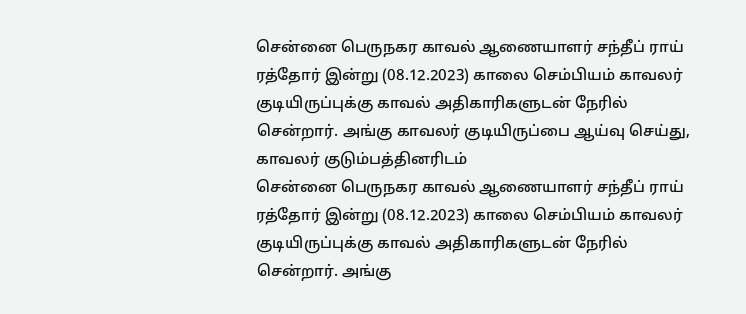சென்னை பெருநகர காவல் ஆணையாளர் சந்தீப் ராய் ரத்தோர் இன்று (08.12.2023) காலை செம்பியம் காவலர் குடியிருப்புக்கு காவல் அதிகாரிகளுடன் நேரில் சென்றார். அங்கு காவலர் குடியிருப்பை ஆய்வு செய்து, காவலர் குடும்பத்தினரிடம்
சென்னை பெருநகர காவல் ஆணையாளர் சந்தீப் ராய் ரத்தோர் இன்று (08.12.2023) காலை செம்பியம் காவலர் குடியிருப்புக்கு காவல் அதிகாரிகளுடன் நேரில் சென்றார். அங்கு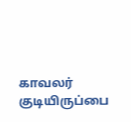காவலர் குடியிருப்பை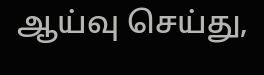ஆய்வு செய்து,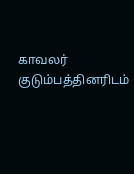காவலர் குடும்பத்தினரிடம்